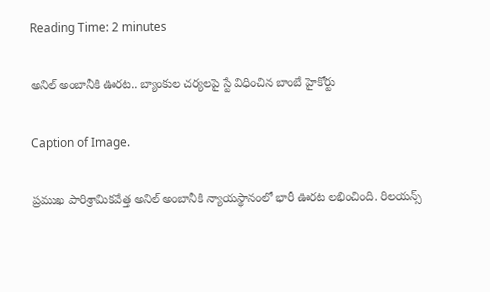Reading Time: 2 minutes

అనిల్ అంబానీకి ఊరట.. బ్యాంకుల చర్యలపై స్టే విధించిన బాంబే హైకోర్టు

Caption of Image.

ప్రముఖ పారిశ్రామికవేత్త అనిల్ అంబానీకి న్యాయస్థానంలో భారీ ఊరట లభించింది. రిలయన్స్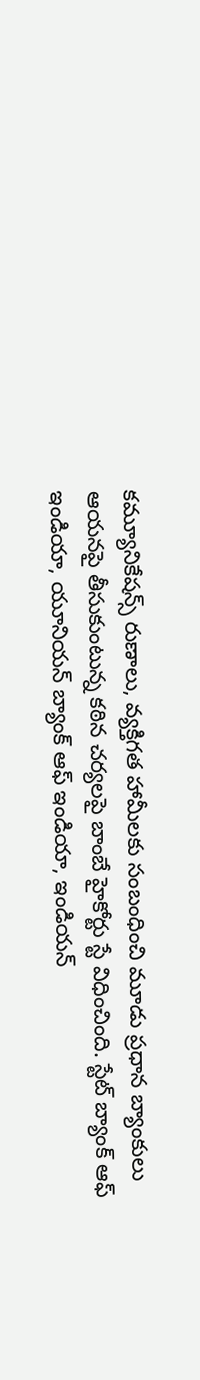కమ్యూనికేషన్స్ రుణాలు, వ్యక్తిగత హామీలకు సంబంధించి మూడు ప్రధాన బ్యాంకులు ఆయనపై తీసుకుంటున్న కఠిన చర్యలపై బాంబే హైకోర్టు స్టే విధించింది. స్టేట్ బ్యాంక్ ఆఫ్ ఇండియా, యూనియన్ బ్యాంక్ ఆఫ్ ఇండియా, ఇండియన్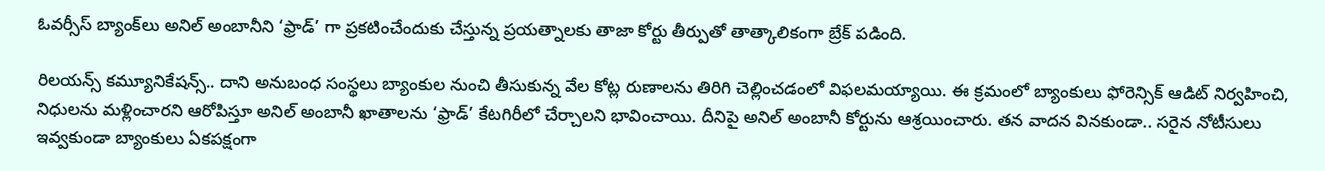ఓవర్సీస్ బ్యాంక్‌లు అనిల్ అంబానీని ‘ఫ్రాడ్’ గా ప్రకటించేందుకు చేస్తున్న ప్రయత్నాలకు తాజా కోర్టు తీర్పుతో తాత్కాలికంగా బ్రేక్ పడింది.

రిలయన్స్ కమ్యూనికేషన్స్.. దాని అనుబంధ సంస్థలు బ్యాంకుల నుంచి తీసుకున్న వేల కోట్ల రుణాలను తిరిగి చెల్లించడంలో విఫలమయ్యాయి. ఈ క్రమంలో బ్యాంకులు ఫోరెన్సిక్ ఆడిట్ నిర్వహించి, నిధులను మళ్లించారని ఆరోపిస్తూ అనిల్ అంబానీ ఖాతాలను ‘ఫ్రాడ్’ కేటగిరీలో చేర్చాలని భావించాయి. దీనిపై అనిల్ అంబానీ కోర్టును ఆశ్రయించారు. తన వాదన వినకుండా.. సరైన నోటీసులు ఇవ్వకుండా బ్యాంకులు ఏకపక్షంగా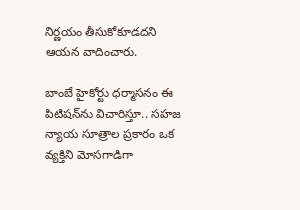నిర్ణయం తీసుకోకూడదని ఆయన వాదించారు.

బాంబే హైకోర్టు ధర్మాసనం ఈ పిటిషన్‌ను విచారిస్తూ.. సహజ న్యాయ సూత్రాల ప్రకారం ఒక వ్యక్తిని మోసగాడిగా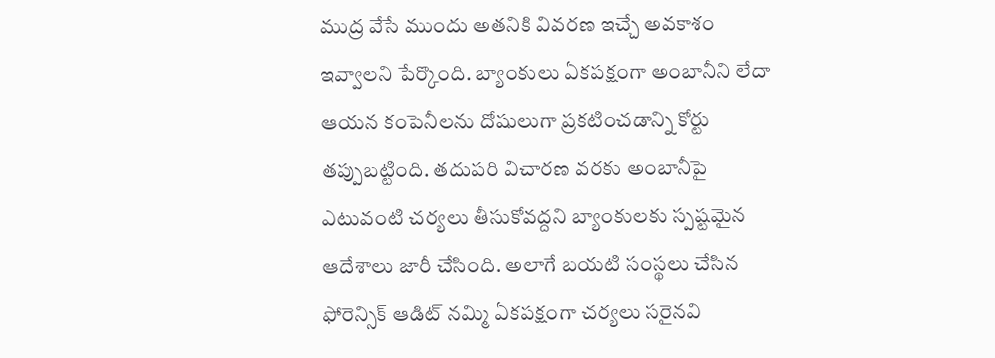ముద్ర వేసే ముందు అతనికి వివరణ ఇచ్చే అవకాశం ఇవ్వాలని పేర్కొంది. బ్యాంకులు ఏకపక్షంగా అంబానీని లేదా ఆయన కంపెనీలను దోషులుగా ప్రకటించడాన్ని కోర్టు తప్పుబట్టింది. తదుపరి విచారణ వరకు అంబానీపై ఎటువంటి చర్యలు తీసుకోవద్దని బ్యాంకులకు స్పష్టమైన ఆదేశాలు జారీ చేసింది. అలాగే బయటి సంస్థలు చేసిన ఫోరెన్సిక్ ఆడిట్ నమ్మి ఏకపక్షంగా చర్యలు సరైనవి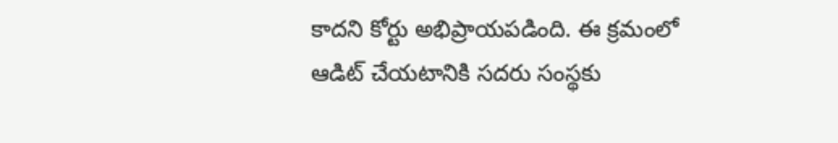కాదని కోర్టు అభిప్రాయపడింది. ఈ క్రమంలో ఆడిట్ చేయటానికి సదరు సంస్థకు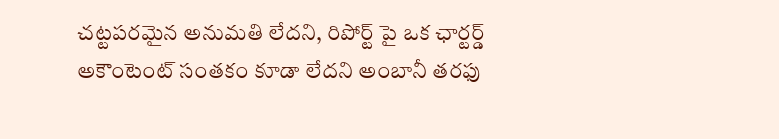చట్టపరమైన అనుమతి లేదని, రిపోర్ట్ పై ఒక ఛార్టర్డ్ అకౌంటెంట్ సంతకం కూడా లేదని అంబానీ తరఫు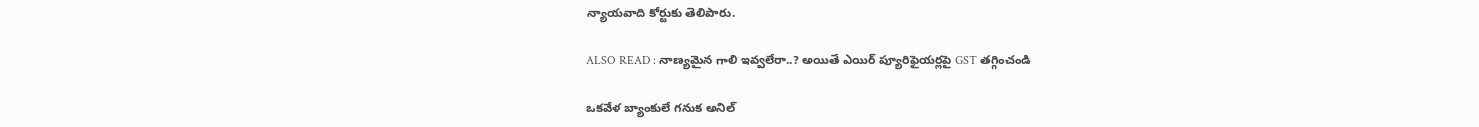న్యాయవాది కోర్టుకు తెలిపారు.

ALSO READ : నాణ్యమైన గాలి ఇవ్వలేరా..? అయితే ఎయిర్ ప్యూరిఫైయర్లపై GST తగ్గించండి

ఒకవేళ బ్యాంకులే గనుక అనిల్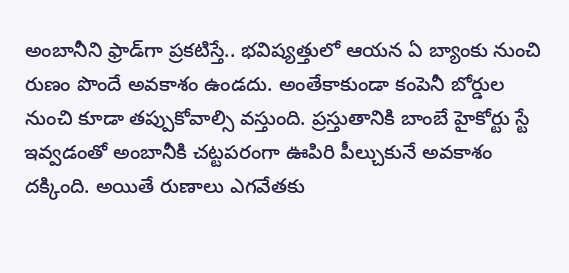అంబానీని ఫ్రాడ్‌గా ప్రకటిస్తే.. భవిష్యత్తులో ఆయన ఏ బ్యాంకు నుంచి రుణం పొందే అవకాశం ఉండదు. అంతేకాకుండా కంపెనీ బోర్డుల నుంచి కూడా తప్పుకోవాల్సి వస్తుంది. ప్రస్తుతానికి బాంబే హైకోర్టు స్టే ఇవ్వడంతో అంబానీకి చట్టపరంగా ఊపిరి పీల్చుకునే అవకాశం దక్కింది. అయితే రుణాలు ఎగవేతకు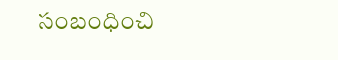సంబంధించి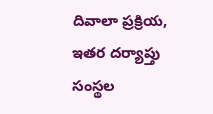దివాలా ప్రక్రియ, ఇతర దర్యాప్తు సంస్థల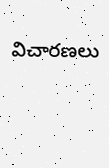విచారణలు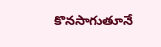కొనసాగుతూనే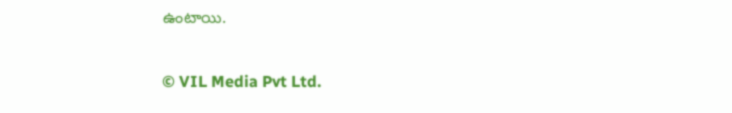ఉంటాయి.

© VIL Media Pvt Ltd.